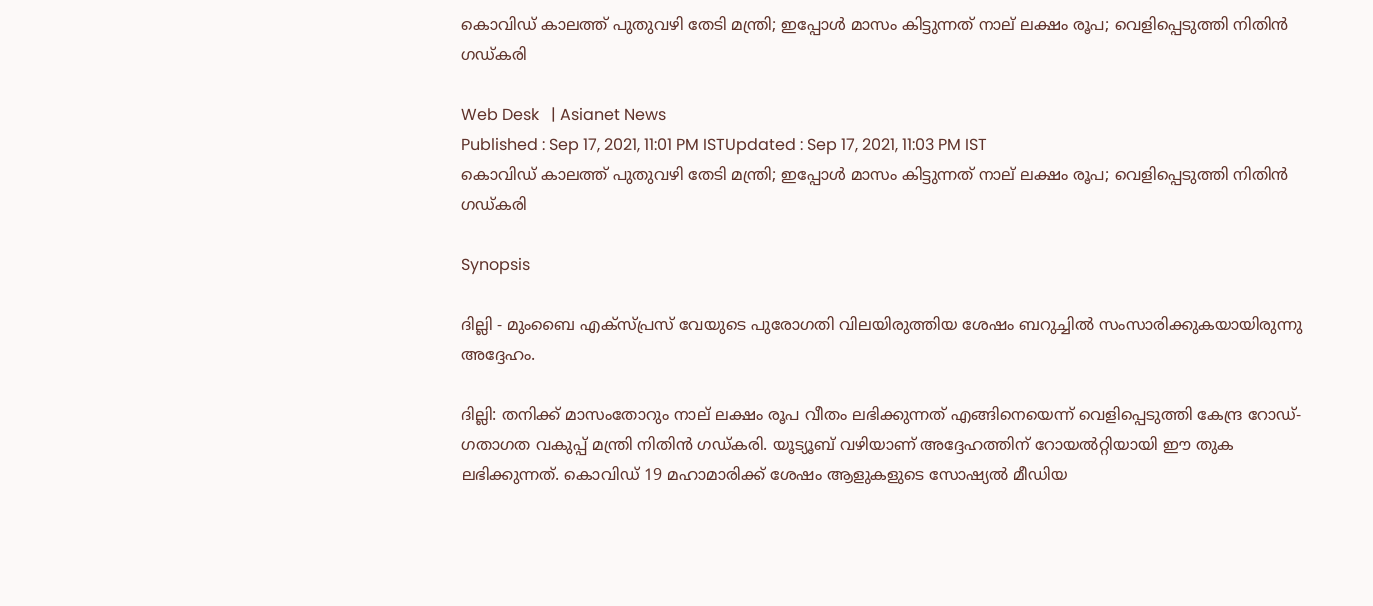കൊവിഡ് കാലത്ത് പുതുവഴി തേടി മന്ത്രി; ഇപ്പോൾ മാസം കിട്ടുന്നത് നാല് ലക്ഷം രൂപ; വെളിപ്പെടുത്തി നിതിൻ ഗഡ്കരി

Web Desk   | Asianet News
Published : Sep 17, 2021, 11:01 PM ISTUpdated : Sep 17, 2021, 11:03 PM IST
കൊവിഡ് കാലത്ത് പുതുവഴി തേടി മന്ത്രി; ഇപ്പോൾ മാസം കിട്ടുന്നത് നാല് ലക്ഷം രൂപ; വെളിപ്പെടുത്തി നിതിൻ ഗഡ്കരി

Synopsis

ദില്ലി - മുംബൈ എക്സ്പ്രസ് വേയുടെ പുരോഗതി വിലയിരുത്തിയ ശേഷം ബറുച്ചിൽ സംസാരിക്കുകയായിരുന്നു അദ്ദേഹം.

ദില്ലി: തനിക്ക് മാസംതോറും നാല് ലക്ഷം രൂപ വീതം ലഭിക്കുന്നത് എങ്ങിനെയെന്ന് വെളിപ്പെടുത്തി കേന്ദ്ര റോഡ്-ഗതാഗത വകുപ്പ് മന്ത്രി നിതിൻ ഗഡ്കരി. യൂട്യൂബ് വഴിയാണ് അദ്ദേഹത്തിന് റോയൽറ്റിയായി ഈ തുക ലഭിക്കുന്നത്. കൊവിഡ് 19 മഹാമാരിക്ക് ശേഷം ആളുകളുടെ സോഷ്യൽ മീഡിയ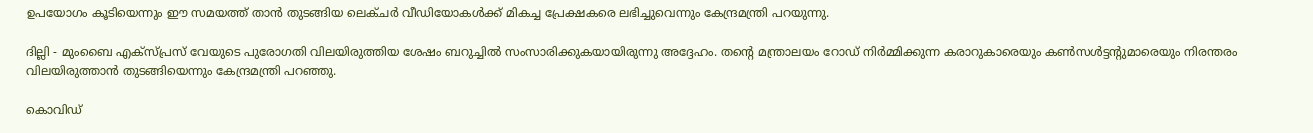ഉപയോഗം കൂടിയെന്നും ഈ സമയത്ത് താൻ തുടങ്ങിയ ലെക്ചർ വീഡിയോകൾക്ക് മികച്ച പ്രേക്ഷകരെ ലഭിച്ചുവെന്നും കേന്ദ്രമന്ത്രി പറയുന്നു.

ദില്ലി - മുംബൈ എക്സ്പ്രസ് വേയുടെ പുരോഗതി വിലയിരുത്തിയ ശേഷം ബറുച്ചിൽ സംസാരിക്കുകയായിരുന്നു അദ്ദേഹം. തന്റെ മന്ത്രാലയം റോഡ് നിർമ്മിക്കുന്ന കരാറുകാരെയും കൺസൾട്ടന്റുമാരെയും നിരന്തരം വിലയിരുത്താൻ തുടങ്ങിയെന്നും കേന്ദ്രമന്ത്രി പറഞ്ഞു.

കൊവിഡ്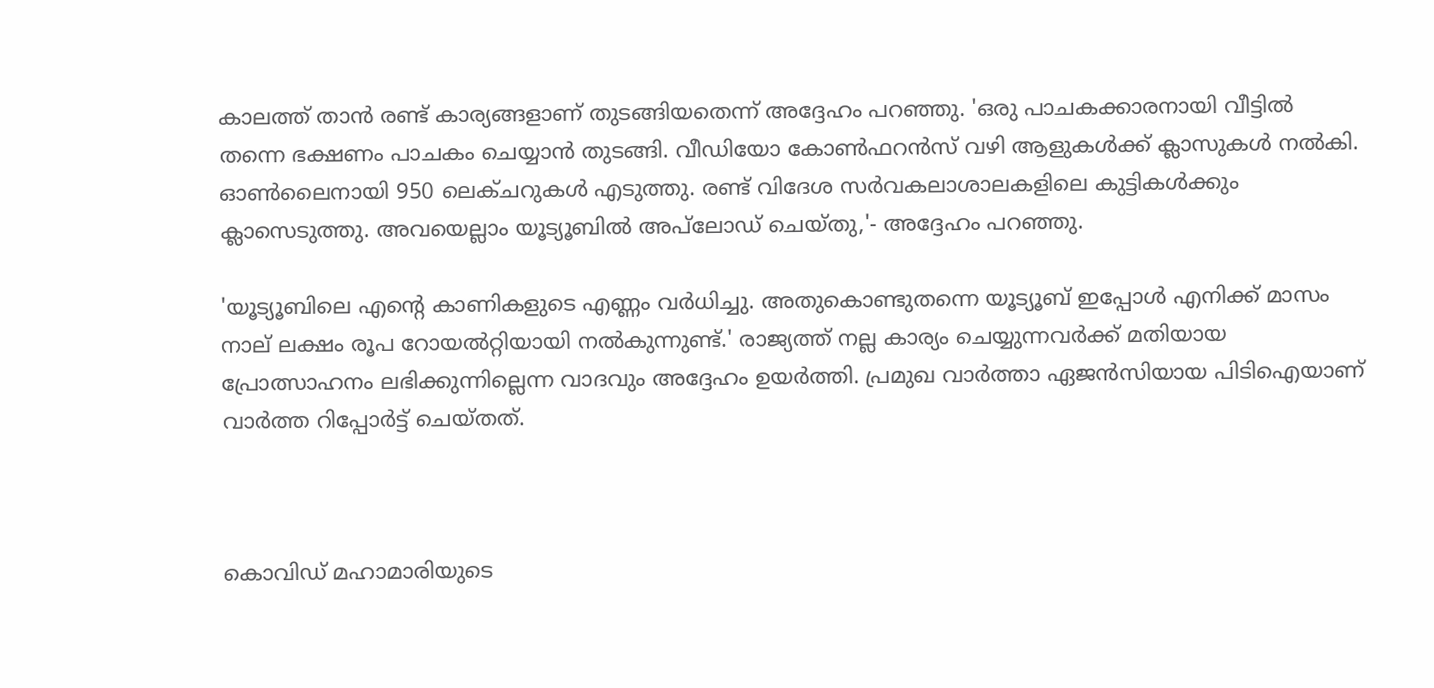കാലത്ത് താൻ രണ്ട് കാര്യങ്ങളാണ് തുടങ്ങിയതെന്ന് അദ്ദേഹം പറഞ്ഞു. 'ഒരു പാചകക്കാരനായി വീട്ടിൽ തന്നെ ഭക്ഷണം പാചകം ചെയ്യാൻ തുടങ്ങി. വീഡിയോ കോൺഫറൻസ് വഴി ആളുകൾക്ക് ക്ലാസുകൾ നൽകി. ഓൺലൈനായി 950 ലെക്ചറുകൾ എടുത്തു. രണ്ട് വിദേശ സർവകലാശാലകളിലെ കുട്ടികൾക്കും ക്ലാസെടുത്തു. അവയെല്ലാം യൂട്യൂബിൽ അപ്‌ലോഡ് ചെയ്തു,'- അദ്ദേഹം പറഞ്ഞു.

'യൂട്യൂബിലെ എന്റെ കാണികളുടെ എണ്ണം വർധിച്ചു. അതുകൊണ്ടുതന്നെ യൂട്യൂബ് ഇപ്പോൾ എനിക്ക് മാസം നാല് ലക്ഷം രൂപ റോയൽറ്റിയായി നൽകുന്നുണ്ട്.' രാജ്യത്ത് നല്ല കാര്യം ചെയ്യുന്നവർക്ക് മതിയായ പ്രോത്സാഹനം ലഭിക്കുന്നില്ലെന്ന വാദവും അദ്ദേഹം ഉയർത്തി. പ്രമുഖ വാർത്താ ഏജൻസിയായ പിടിഐയാണ് വാർത്ത റിപ്പോർട്ട് ചെയ്തത്.



കൊവിഡ് മഹാമാരിയുടെ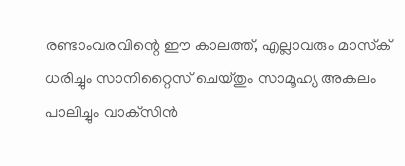രണ്ടാംവരവിന്റെ ഈ കാലത്ത്, എല്ലാവരും മാസ്‌ക് ധരിച്ചും സാനിറ്റൈസ് ചെയ്തും സാമൂഹ്യ അകലം പാലിച്ചും വാക്‌സിന്‍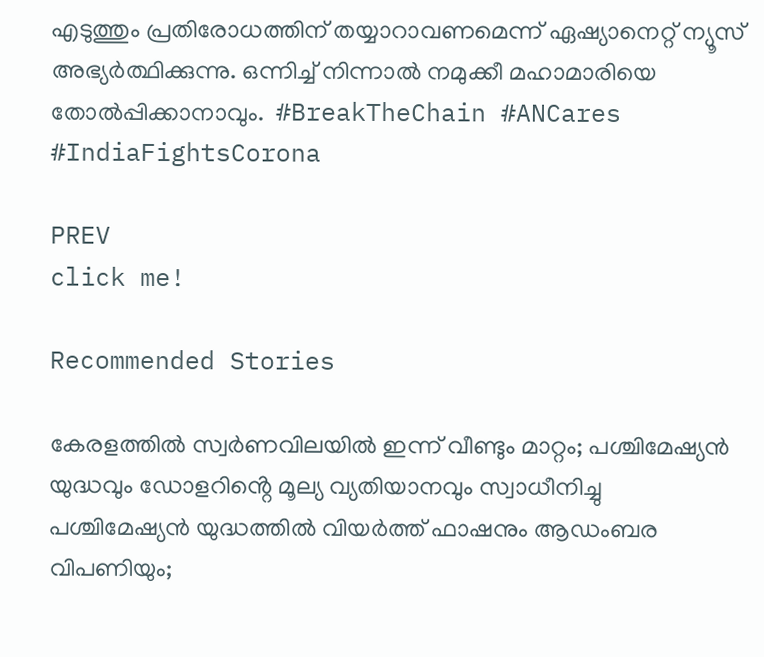എടുത്തും പ്രതിരോധത്തിന് തയ്യാറാവണമെന്ന് ഏഷ്യാനെറ്റ് ന്യൂസ് അഭ്യര്‍ത്ഥിക്കുന്നു. ഒന്നിച്ച് നിന്നാല്‍ നമുക്കീ മഹാമാരിയെ തോല്‍പ്പിക്കാനാവും.  #BreakTheChain #ANCares #IndiaFightsCorona

PREV
click me!

Recommended Stories

കേരളത്തിൽ സ്വർണവിലയിൽ ഇന്ന് വീണ്ടും മാറ്റം; പശ്ചിമേഷ്യൻ യുദ്ധവും ഡോളറിൻ്റെ മൂല്യ വ്യതിയാനവും സ്വാധീനിച്ചു
പശ്ചിമേഷ്യൻ യുദ്ധത്തിൽ വിയര്‍ത്ത് ഫാഷനും ആഡംബര വിപണിയും;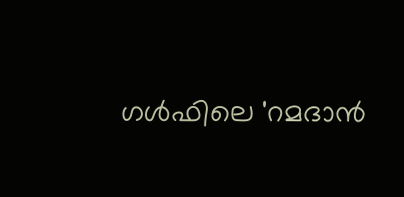ഗൾഫിലെ 'റമദാന്‍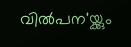വില്‍പന'യ്ക്കും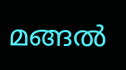മങ്ങല്‍